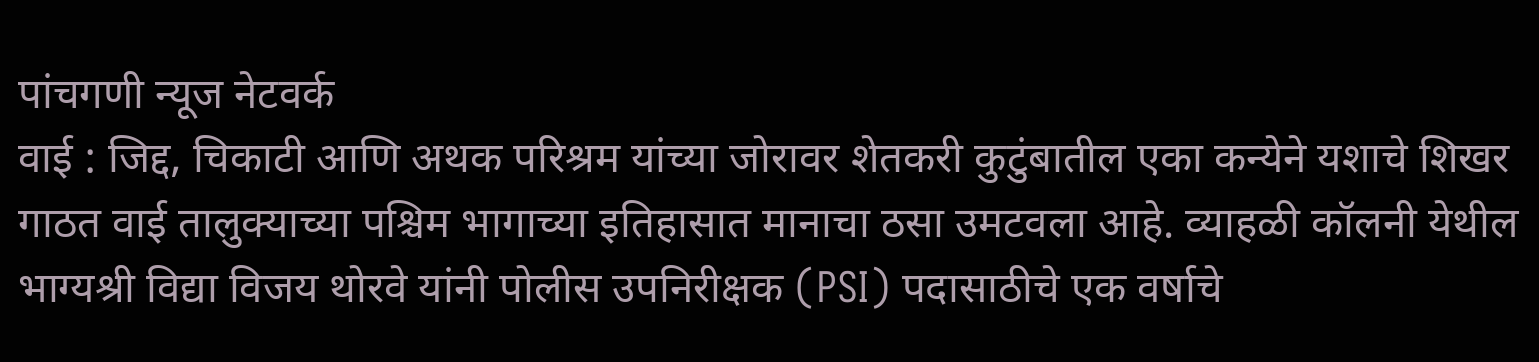पांचगणी न्यूज नेटवर्क
वाई : जिद्द, चिकाटी आणि अथक परिश्रम यांच्या जोरावर शेतकरी कुटुंबातील एका कन्येने यशाचे शिखर गाठत वाई तालुक्याच्या पश्चिम भागाच्या इतिहासात मानाचा ठसा उमटवला आहे. व्याहळी कॉलनी येथील भाग्यश्री विद्या विजय थोरवे यांनी पोलीस उपनिरीक्षक (PSI) पदासाठीचे एक वर्षाचे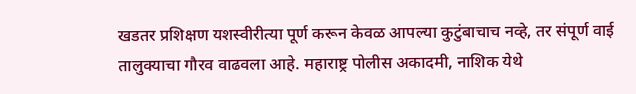खडतर प्रशिक्षण यशस्वीरीत्या पूर्ण करून केवळ आपल्या कुटुंबाचाच नव्हे, तर संपूर्ण वाई तालुक्याचा गौरव वाढवला आहे. महाराष्ट्र पोलीस अकादमी, नाशिक येथे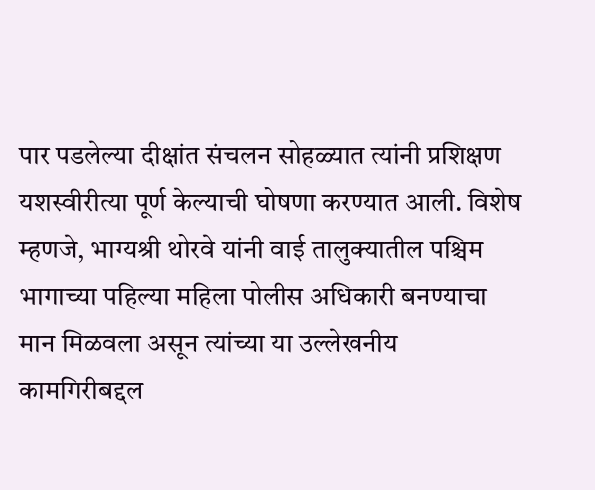पार पडलेल्या दीक्षांत संचलन सोहळ्यात त्यांनी प्रशिक्षण यशस्वीरीत्या पूर्ण केल्याची घोषणा करण्यात आली. विशेष म्हणजे, भाग्यश्री थोरवे यांनी वाई तालुक्यातील पश्चिम भागाच्या पहिल्या महिला पोलीस अधिकारी बनण्याचा मान मिळवला असून त्यांच्या या उल्लेखनीय कामगिरीबद्दल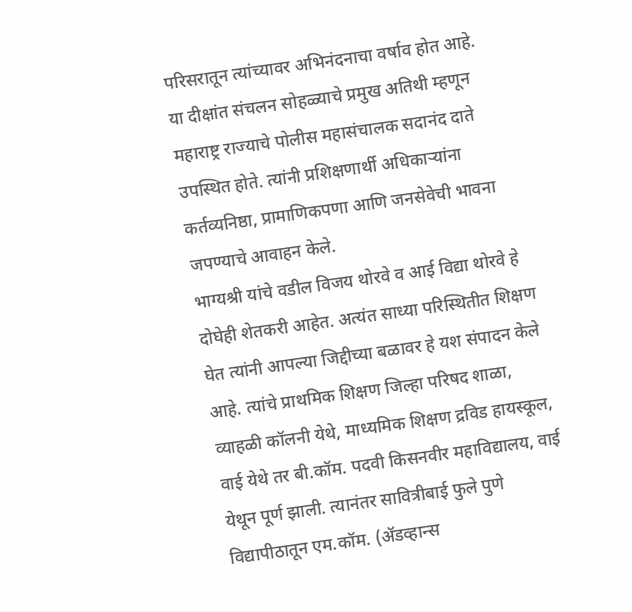परिसरातून त्यांच्यावर अभिनंदनाचा वर्षाव होत आहे.
या दीक्षांत संचलन सोहळ्याचे प्रमुख अतिथी म्हणून महाराष्ट्र राज्याचे पोलीस महासंचालक सदानंद दाते उपस्थित होते. त्यांनी प्रशिक्षणार्थी अधिकाऱ्यांना कर्तव्यनिष्ठा, प्रामाणिकपणा आणि जनसेवेची भावना जपण्याचे आवाहन केले.
भाग्यश्री यांचे वडील विजय थोरवे व आई विद्या थोरवे हे दोघेही शेतकरी आहेत. अत्यंत साध्या परिस्थितीत शिक्षण घेत त्यांनी आपल्या जिद्दीच्या बळावर हे यश संपादन केले आहे. त्यांचे प्राथमिक शिक्षण जिल्हा परिषद शाळा, व्याहळी कॉलनी येथे, माध्यमिक शिक्षण द्रविड हायस्कूल, वाई येथे तर बी.कॉम. पदवी किसनवीर महाविद्यालय, वाई येथून पूर्ण झाली. त्यानंतर सावित्रीबाई फुले पुणे विद्यापीठातून एम.कॉम. (ॲडव्हान्स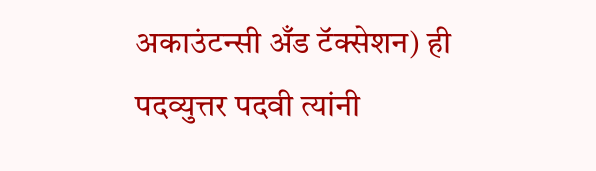अकाउंटन्सी अँड टॅक्सेशन) ही पदव्युत्तर पदवी त्यांनी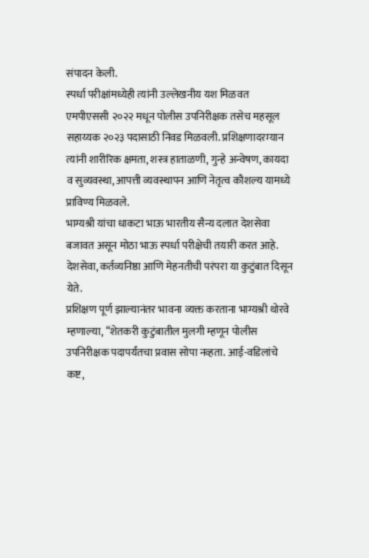संपादन केली.
स्पर्धा परीक्षांमध्येही त्यांनी उल्लेखनीय यश मिळवत एमपीएससी २०२२ मधून पोलीस उपनिरीक्षक तसेच महसूल सहाय्यक २०२३ पदासाठी निवड मिळवली. प्रशिक्षणादरम्यान त्यांनी शारीरिक क्षमता, शस्त्र हाताळणी, गुन्हे अन्वेषण, कायदा व सुव्यवस्था, आपत्ती व्यवस्थापन आणि नेतृत्व कौशल्य यामध्ये प्राविण्य मिळवले.
भाग्यश्री यांचा धाकटा भाऊ भारतीय सैन्य दलात देशसेवा बजावत असून मोठा भाऊ स्पर्धा परीक्षेची तयारी करत आहे. देशसेवा, कर्तव्यनिष्ठा आणि मेहनतीची परंपरा या कुटुंबात दिसून येते.
प्रशिक्षण पूर्ण झाल्यानंतर भावना व्यक्त करताना भाग्यश्री थोरवे म्हणाल्या, “शेतकरी कुटुंबातील मुलगी म्हणून पोलीस उपनिरीक्षक पदापर्यंतचा प्रवास सोपा नव्हता. आई-वडिलांचे कष्ट,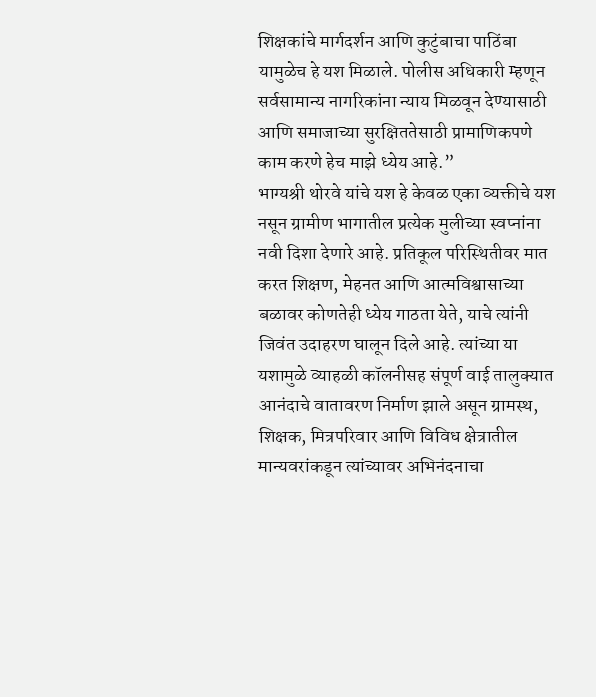शिक्षकांचे मार्गदर्शन आणि कुटुंबाचा पाठिंबा यामुळेच हे यश मिळाले. पोलीस अधिकारी म्हणून सर्वसामान्य नागरिकांना न्याय मिळवून देण्यासाठी आणि समाजाच्या सुरक्षिततेसाठी प्रामाणिकपणे काम करणे हेच माझे ध्येय आहे.”
भाग्यश्री थोरवे यांचे यश हे केवळ एका व्यक्तीचे यश नसून ग्रामीण भागातील प्रत्येक मुलीच्या स्वप्नांना नवी दिशा देणारे आहे. प्रतिकूल परिस्थितीवर मात करत शिक्षण, मेहनत आणि आत्मविश्वासाच्या बळावर कोणतेही ध्येय गाठता येते, याचे त्यांनी जिवंत उदाहरण घालून दिले आहे. त्यांच्या या यशामुळे व्याहळी कॉलनीसह संपूर्ण वाई तालुक्यात आनंदाचे वातावरण निर्माण झाले असून ग्रामस्थ, शिक्षक, मित्रपरिवार आणि विविध क्षेत्रातील मान्यवरांकडून त्यांच्यावर अभिनंदनाचा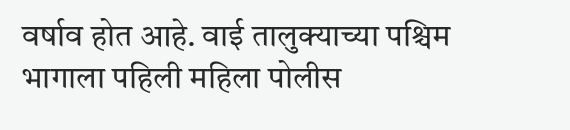वर्षाव होत आहे. वाई तालुक्याच्या पश्चिम भागाला पहिली महिला पोलीस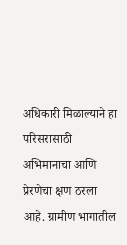अधिकारी मिळाल्याने हा परिसरासाठी अभिमानाचा आणि प्रेरणेचा क्षण ठरला आहे. ग्रामीण भागातील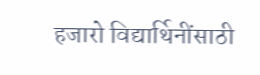हजारो विद्यार्थिनींसाठी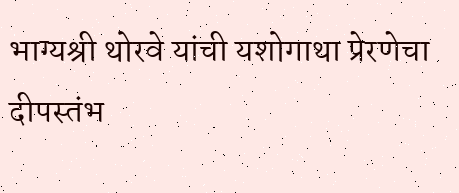भाग्यश्री थोरवे यांची यशोगाथा प्रेरणेचा दीपस्तंभ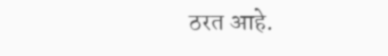ठरत आहे.